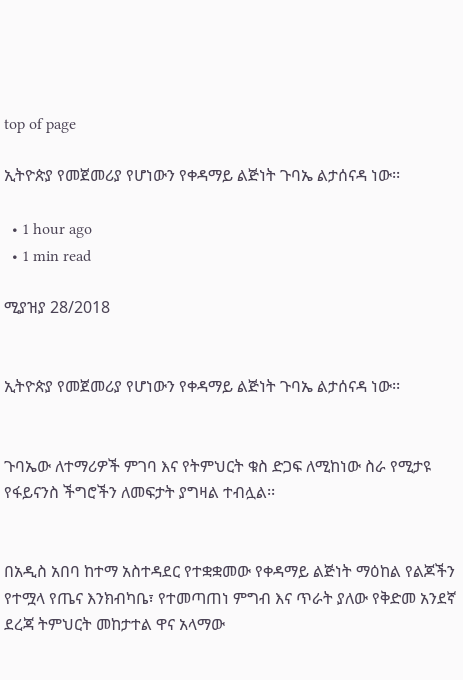top of page

ኢትዮጵያ የመጀመሪያ የሆነውን የቀዳማይ ልጅነት ጉባኤ ልታሰናዳ ነው፡፡

  • 1 hour ago
  • 1 min read

ሚያዝያ 28/2018


ኢትዮጵያ የመጀመሪያ የሆነውን የቀዳማይ ልጅነት ጉባኤ ልታሰናዳ ነው፡፡


ጉባኤው ለተማሪዎች ምገባ እና የትምህርት ቁስ ድጋፍ ለሚከነው ስራ የሚታዩ የፋይናንስ ችግሮችን ለመፍታት ያግዛል ተብሏል፡፡


በአዲስ አበባ ከተማ አስተዳደር የተቋቋመው የቀዳማይ ልጅነት ማዕከል የልጆችን የተሟላ የጤና እንክብካቤ፣ የተመጣጠነ ምግብ እና ጥራት ያለው የቅድመ አንደኛ ደረጃ ትምህርት መከታተል ዋና አላማው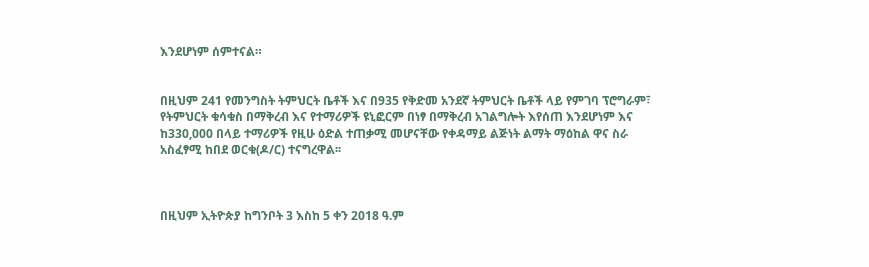እንደሆነም ሰምተናል።


በዚህም 241 የመንግስት ትምህርት ቤቶች እና በ935 የቅድመ አንደኛ ትምህርት ቤቶች ላይ የምገባ ፕሮግራም፣ የትምህርት ቁሳቁስ በማቅረብ እና የተማሪዎች ዩኒፎርም በነፃ በማቅረብ አገልግሎት እየሰጠ እንደሆነም እና ከ330,000 በላይ ተማሪዎች የዚሁ ዕድል ተጠቃሚ መሆናቸው የቀዳማይ ልጅነት ልማት ማዕከል ዋና ስራ አስፈፃሚ ከበደ ወርቁ(ዶ/ር) ተናግረዋል፡፡



በዚህም ኢትዮጵያ ከግንቦት 3 እስከ 5 ቀን 2018 ዓ.ም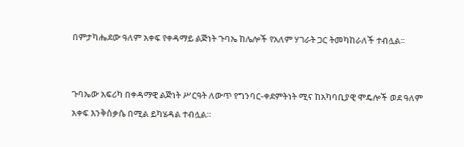በምታካሔደው ዓለም አቀፍ የቀዳማይ ልጅነት ጉባኤ ከሌሎች የአለም ሃገራት ጋር ትመካከራለች ተብሏል፡፡


ጉባኤው አፍሪካ በቀዳማዊ ልጅነት ሥርዓት ለውጥ የግንባር-ቀደምትነት ሚና ከአካባቢያዊ ሞዴሎች ወደ ዓለም አቀፍ እንቅስቃሴ በሚል ይካሄዳል ተብሏል።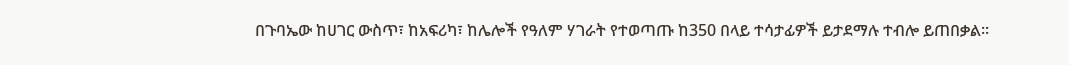በጉባኤው ከሀገር ውስጥ፣ ከአፍሪካ፣ ከሌሎች የዓለም ሃገራት የተወጣጡ ከ350 በላይ ተሳታፊዎች ይታደማሉ ተብሎ ይጠበቃል።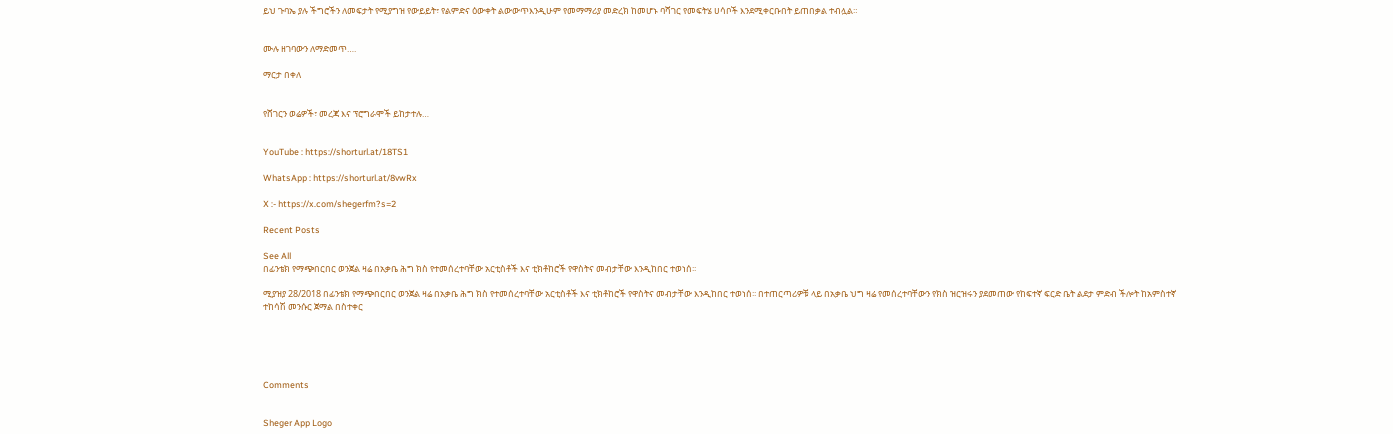ይህ ጉባኤ ያሉ ችግሮችን ለመፍታት የሚያግዝ የውይይት፣ የልምድና ዕውቀት ልውውጥእንዲሁም የመማማሪያ መድረክ ከመሆኑ ባሻገር የመፍትሄ ሀሳቦች እንደሚቀርቡበት ይጠበቃል ተብሏል።


ሙሉ ዘገባውን ለማድመጥ….

ማርታ በቀለ


የሸገርን ወሬዎች፣ መረጃ እና ፕሮግራሞች ይከታተሉ…


YouTube : https://shorturl.at/18TS1

WhatsApp : https://shorturl.at/8vwRx

X :- https://x.com/shegerfm?s=2

Recent Posts

See All
በፊንቴክ የማጭበርበር ወንጀል ዛሬ በአቃቤ ሕግ ክስ የተመሰረተባቸው አርቲስቶች እና ቲክቶከሮች የዋስትና መብታቸው እንዲከበር ተወነሰ፡፡

ሚያዝያ 28/2018 በፊንቴክ የማጭበርበር ወንጀል ዛሬ በአቃቤ ሕግ ክስ የተመሰረተባቸው አርቲስቶች እና ቲክቶከሮች የዋስትና መብታቸው እንዲከበር ተወነሰ፡፡ በተጠርጣሪዎቹ ላይ በአቃቤ ህግ ዛሬ የመሰረተባቸውን የክስ ዝርዝሩን ያደመጠው የከፍተኛ ፍርድ ቤት ልደታ ምድብ ችሎት ከአምስተኛ ተከሳሽ መንሱር ጀማል በስተቀር





Comments


Sheger App Logo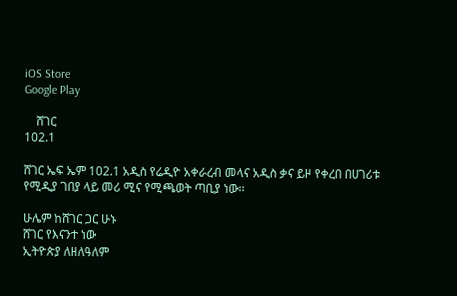iOS Store
Google Play

    ሸገር
102.1

ሸገር ኤፍ ኤም 102.1 አዲስ የሬዲዮ አቀራረብ መላና አዲስ ቃና ይዞ የቀረበ በሀገሪቱ የሚዲያ ገበያ ላይ መሪ ሚና የሚጫወት ጣቢያ ነው፡፡

ሁሌም ከሸገር ጋር ሁኑ
ሸገር የእናንተ ነው
ኢትዮጵያ ለዘለዓለም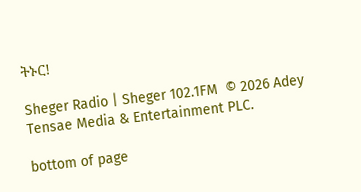ትኑር!

Sheger Radio | Sheger 102.1FM  © 2026 Adey Tensae Media & Entertainment PLC.

bottom of page